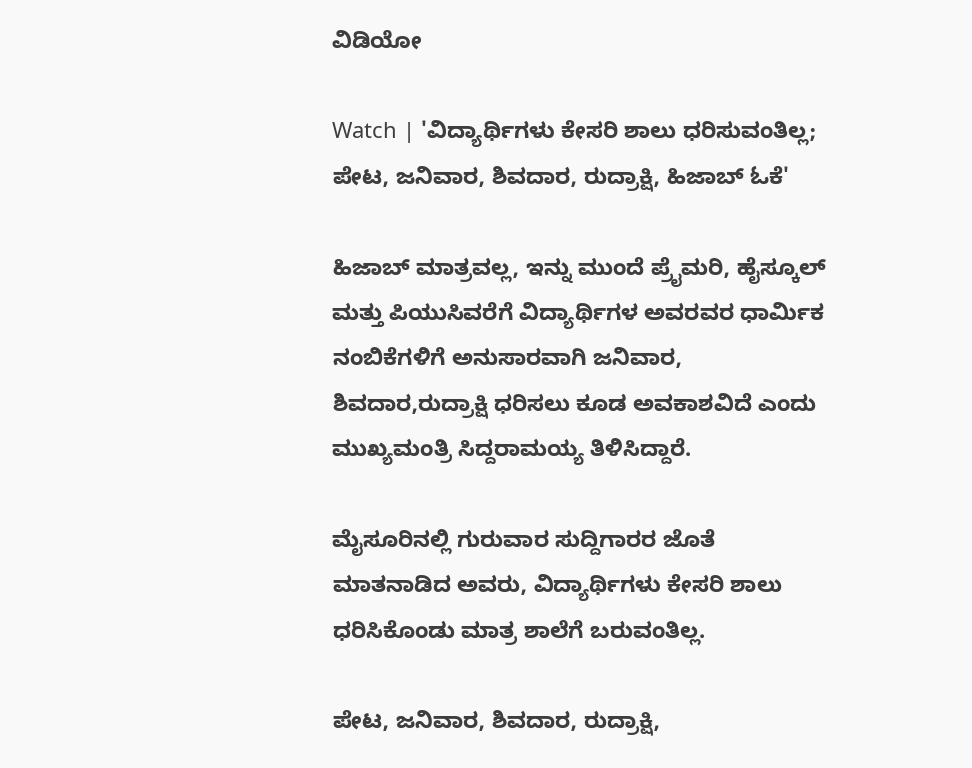ವಿಡಿಯೋ

Watch | 'ವಿದ್ಯಾರ್ಥಿಗಳು ಕೇಸರಿ ಶಾಲು ಧರಿಸುವಂತಿಲ್ಲ; ಪೇಟ, ಜನಿವಾರ, ಶಿವದಾರ, ರುದ್ರಾಕ್ಷಿ, ಹಿಜಾಬ್ ಓಕೆ'

ಹಿಜಾಬ್ ಮಾತ್ರವಲ್ಲ, ಇನ್ನು ಮುಂದೆ ಪ್ರೈಮರಿ, ಹೈಸ್ಕೂಲ್ ಮತ್ತು ಪಿಯುಸಿವರೆಗೆ ವಿದ್ಯಾರ್ಥಿಗಳ ಅವರವರ ಧಾರ್ಮಿಕ ನಂಬಿಕೆಗಳಿಗೆ ಅನುಸಾರವಾಗಿ ಜನಿವಾರ, ಶಿವದಾರ,ರುದ್ರಾಕ್ಷಿ ಧರಿಸಲು ಕೂಡ ಅವಕಾಶವಿದೆ ಎಂದು ಮುಖ್ಯಮಂತ್ರಿ ಸಿದ್ದರಾಮಯ್ಯ ತಿಳಿಸಿದ್ದಾರೆ.

ಮೈಸೂರಿನಲ್ಲಿ ಗುರುವಾರ ಸುದ್ದಿಗಾರರ ಜೊತೆ ಮಾತನಾಡಿದ ಅವರು, ವಿದ್ಯಾರ್ಥಿಗಳು ಕೇಸರಿ ಶಾಲು ಧರಿಸಿಕೊಂಡು ಮಾತ್ರ ಶಾಲೆಗೆ ಬರುವಂತಿಲ್ಲ.

ಪೇಟ, ಜನಿವಾರ, ಶಿವದಾರ, ರುದ್ರಾಕ್ಷಿ,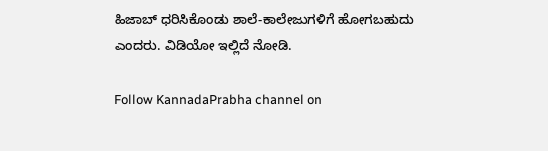ಹಿಜಾಬ್ ಧರಿಸಿಕೊಂಡು ಶಾಲೆ-ಕಾಲೇಜುಗಳಿಗೆ ಹೋಗಬಹುದು ಎಂದರು. ವಿಡಿಯೋ ಇಲ್ಲಿದೆ ನೋಡಿ.

Follow KannadaPrabha channel on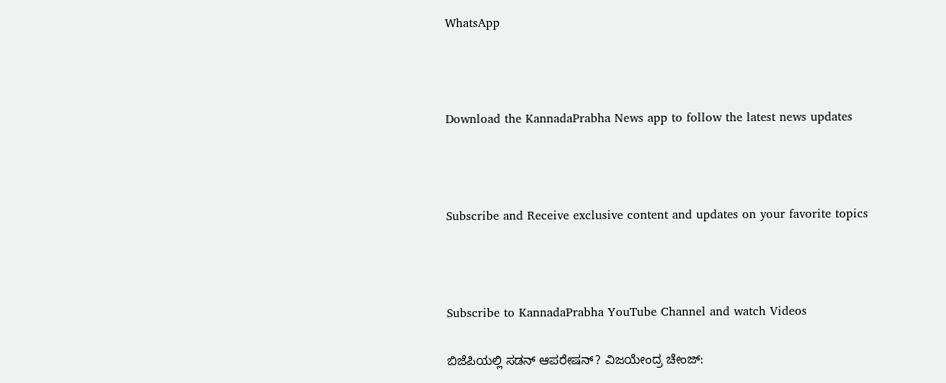WhatsApp



Download the KannadaPrabha News app to follow the latest news updates



Subscribe and Receive exclusive content and updates on your favorite topics



Subscribe to KannadaPrabha YouTube Channel and watch Videos

ಬಿಜೆಪಿಯಲ್ಲಿ ಸಡನ್ ಆಪರೇಷನ್? ವಿಜಯೇಂದ್ರ ಚೇಂಜ್: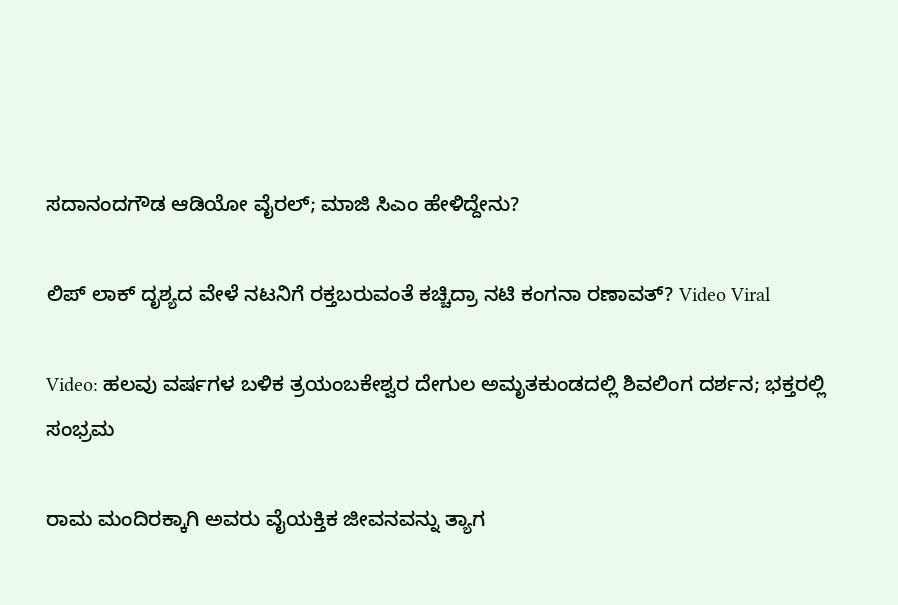ಸದಾನಂದಗೌಡ ಆಡಿಯೋ ವೈರಲ್; ಮಾಜಿ ಸಿಎಂ ಹೇಳಿದ್ದೇನು?

ಲಿಪ್ ಲಾಕ್ ದೃಶ್ಯದ ವೇಳೆ ನಟನಿಗೆ ರಕ್ತಬರುವಂತೆ ಕಚ್ಚಿದ್ರಾ ನಟಿ ಕಂಗನಾ ರಣಾವತ್? Video Viral

Video: ಹಲವು ವರ್ಷಗಳ ಬಳಿಕ ತ್ರಯಂಬಕೇಶ್ವರ ದೇಗುಲ ಅಮೃತಕುಂಡದಲ್ಲಿ ಶಿವಲಿಂಗ ದರ್ಶನ; ಭಕ್ತರಲ್ಲಿ ಸಂಭ್ರಮ

ರಾಮ ಮಂದಿರಕ್ಕಾಗಿ ಅವರು ವೈಯಕ್ತಿಕ ಜೀವನವನ್ನು ತ್ಯಾಗ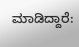ಮಾಡಿದ್ದಾರೆ: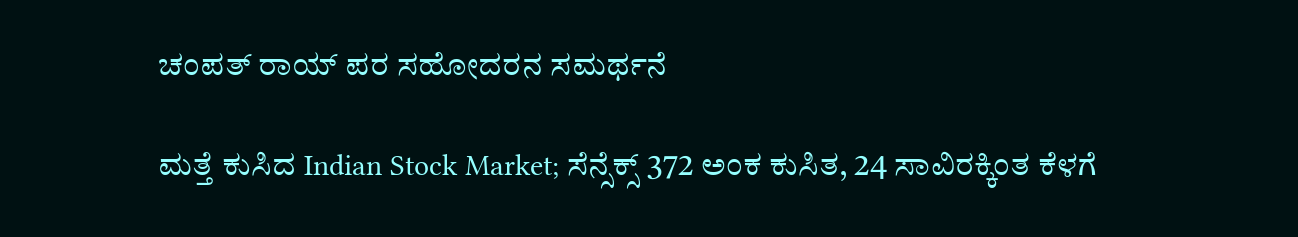ಚಂಪತ್ ರಾಯ್ ಪರ ಸಹೋದರನ ಸಮರ್ಥನೆ

ಮತ್ತೆ ಕುಸಿದ Indian Stock Market; ಸೆನ್ಸೆಕ್ಸ್ 372 ಅಂಕ ಕುಸಿತ, 24 ಸಾವಿರಕ್ಕಿಂತ ಕೆಳಗೆ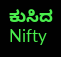ಕುಸಿದ Nifty